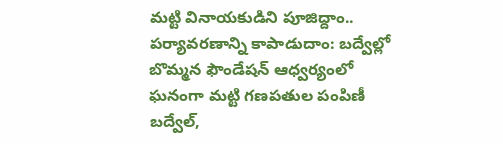మట్టి వినాయకుడిని పూజిద్దాం.. పర్యావరణాన్ని కాపాడుదాం: బద్వేల్లో బొమ్మన ఫౌండేషన్ ఆధ్వర్యంలో ఘనంగా మట్టి గణపతుల పంపిణీ
బద్వేల్,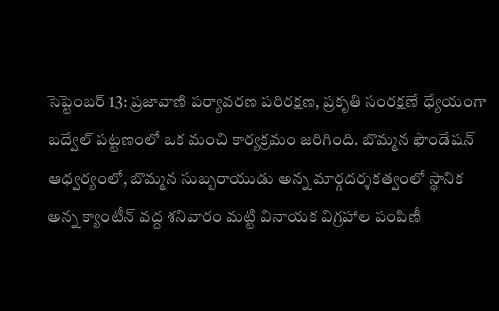సెప్టెంబర్ 13: ప్రజావాణి పర్యావరణ పరిరక్షణ, ప్రకృతి సంరక్షణే ధ్యేయంగా బద్వేల్ పట్టణంలో ఒక మంచి కార్యక్రమం జరిగింది. బొమ్మన ఫౌండేషన్ ఆధ్వర్యంలో, బొమ్మన సుబ్బరాయుడు అన్న మార్గదర్శకత్వంలో స్థానిక అన్న క్యాంటీన్ వద్ద శనివారం మట్టి వినాయక విగ్రహాల పంపిణీ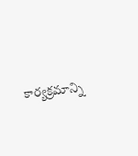కార్యక్రమాన్ని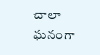చాలా ఘనంగా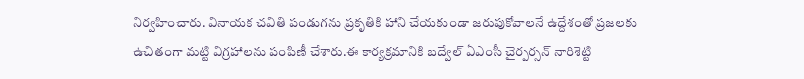నిర్వహించారు. వినాయక చవితి పండుగను ప్రకృతికి హాని చేయకుండా జరుపుకోవాలనే ఉద్దేశంతో ప్రజలకు ఉచితంగా మట్టి విగ్రహాలను పంపిణీ చేశారు.ఈ కార్యక్రమానికి బద్వేల్ ఏఎంసీ చైర్పర్సన్ నారిశెట్టి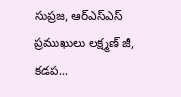సుప్రజ, ఆర్ఎస్ఎస్ ప్రముఖులు లక్ష్మణ్ జీ, కడప...